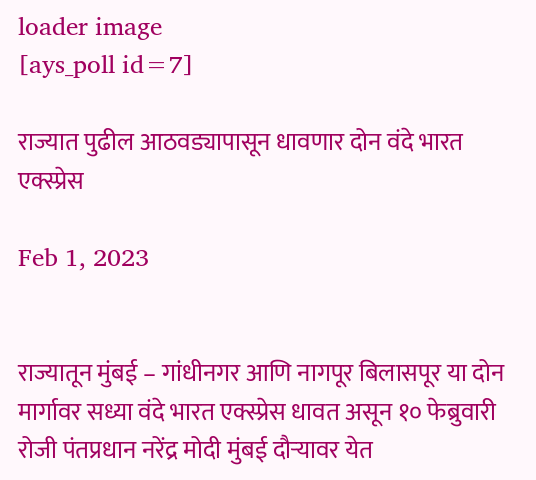loader image
[ays_poll id=7]

राज्यात पुढील आठवड्यापासून धावणार दोन वंदे भारत एक्स्प्रेस

Feb 1, 2023


राज्यातून मुंबई – गांधीनगर आणि नागपूर बिलासपूर या दोन मार्गावर सध्या वंदे भारत एक्स्प्रेस धावत असून १० फेब्रुवारी रोजी पंतप्रधान नरेंद्र मोदी मुंबई दौऱ्यावर येत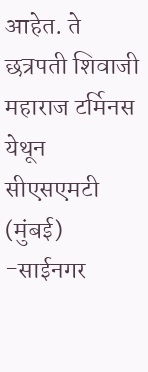आहेत. ते छत्रपती शिवाजी महाराज टर्मिनस येथून सीएसएमटी (मुंबई) -साईनगर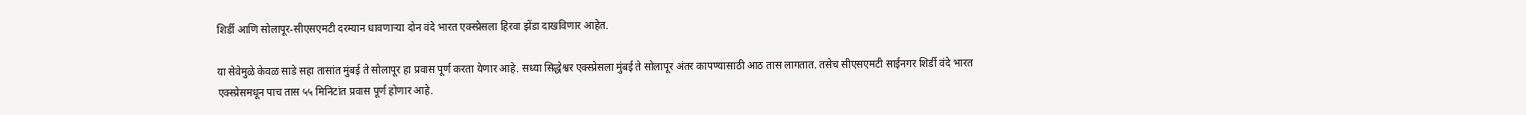शिर्डी आणि सोलापूर-सीएसएमटी दरम्यान धावणाऱ्या दोन वंदे भारत एक्स्प्रेसला हिरवा झेंडा दाखविणार आहेत.

या सेवेमुळे केवळ साडे सहा तासांत मुंबई ते सोलापूर हा प्रवास पूर्ण करता येणार आहे. सध्या सिद्धेश्वर एक्स्प्रेसला मुंबई ते सोलापूर अंतर कापण्यासाठी आठ तास लागतात. तसेच सीएसएमटी साईनगर शिर्डी वंदे भारत एक्स्प्रेसमधून पाच तास ५५ मिनिटांत प्रवास पूर्ण होणार आहे.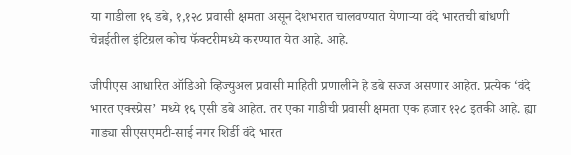या गाडीला १६ डबे, १,१२८ प्रवासी क्षमता असून देशभरात चालवण्यात येणाऱ्या वंदे भारतची बांधणी चेन्नईतील इंटिग्रल कोच फॅक्टरीमध्ये करण्यात येत आहे. आहे.

जीपीएस आधारित ऑडिओ व्हिज्युअल प्रवासी माहिती प्रणालीने हे डबे सज्ज असणार आहेत. प्रत्येक ‘वंदे भारत एक्स्प्रेस’ मध्ये १६ एसी डबे आहेत. तर एका गाडीची प्रवासी क्षमता एक हजार १२८ इतकी आहे. ह्या गाड्या सीएसएमटी-साई नगर शिर्डी वंदे भारत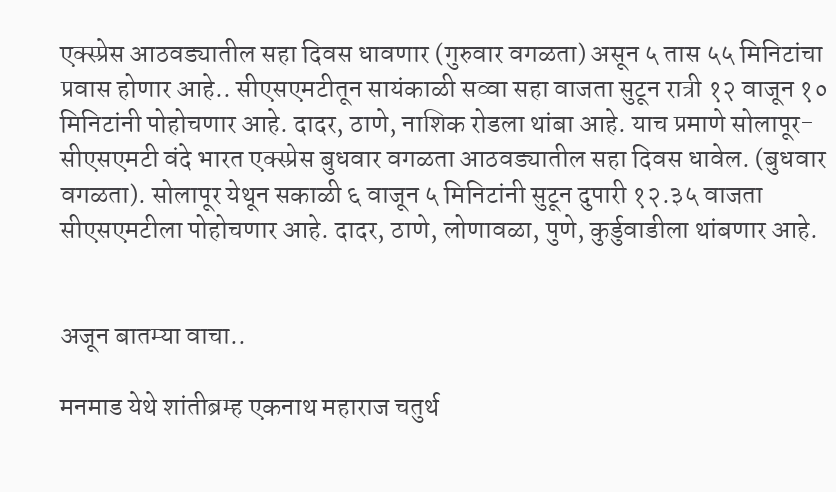एक्स्प्रेस आठवड्यातील सहा दिवस धावणार (गुरुवार वगळता) असून ५ तास ५५ मिनिटांचा प्रवास होणार आहे.. सीएसएमटीतून सायंकाळी सव्वा सहा वाजता सुटून रात्री १२ वाजून १० मिनिटांनी पोहोचणार आहे. दादर, ठाणे, नाशिक रोडला थांबा आहे. याच प्रमाणे सोलापूर- सीएसएमटी वंदे भारत एक्स्प्रेस बुधवार वगळता आठवड्यातील सहा दिवस धावेल. (बुधवार वगळता). सोलापूर येथून सकाळी ६ वाजून ५ मिनिटांनी सुटून दुपारी १२.३५ वाजता सीएसएमटीला पोहोचणार आहे. दादर, ठाणे, लोणावळा, पुणे, कुर्डुवाडीला थांबणार आहे.


अजून बातम्या वाचा..

मनमाड येथे शांतीब्रम्ह एकनाथ महाराज चतुर्थ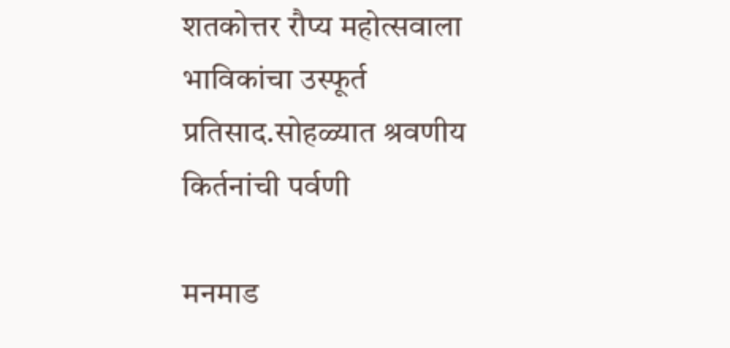शतकोत्तर रौप्य महोत्सवाला भाविकांचा उस्फूर्त प्रतिसाद.सोहळ्यात श्रवणीय किर्तनांची पर्वणी

मनमाड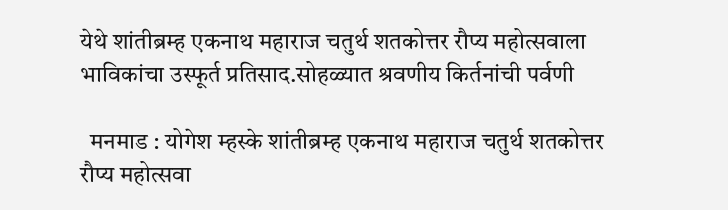येथे शांतीब्रम्ह एकनाथ महाराज चतुर्थ शतकोत्तर रौप्य महोत्सवाला भाविकांचा उस्फूर्त प्रतिसाद.सोहळ्यात श्रवणीय किर्तनांची पर्वणी

  मनमाड : योगेश म्हस्के शांतीब्रम्ह एकनाथ महाराज चतुर्थ शतकोत्तर रौप्य महोत्सवा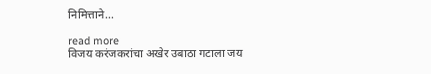निमित्ताने...

read more
विजय करंजकरांचा अखेर उबाठा गटाला जय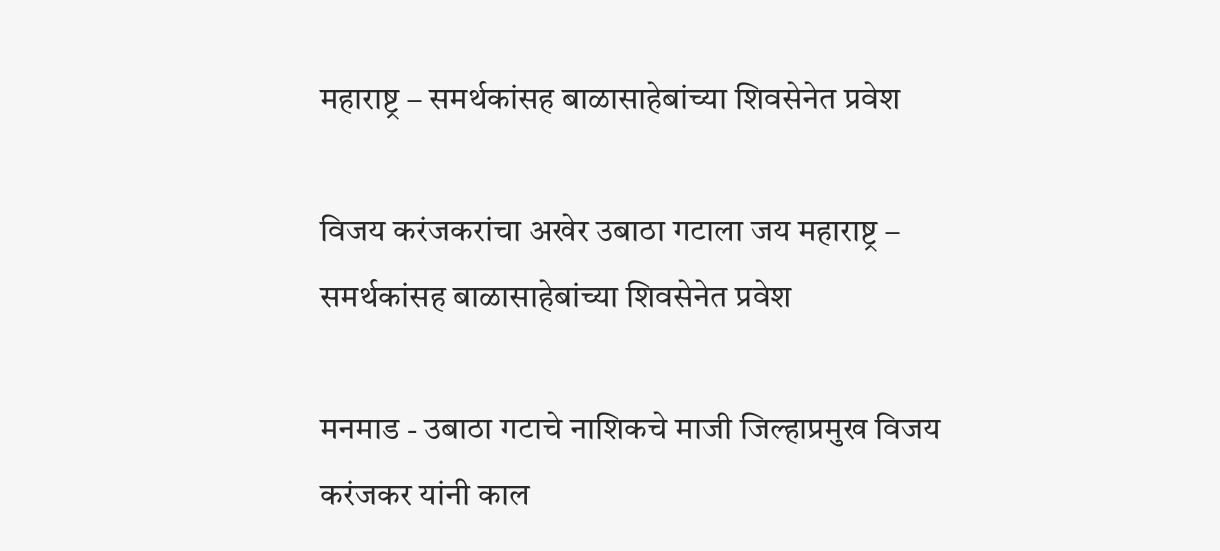महाराष्ट्र – समर्थकांसह बाळासाहेबांच्या शिवसेनेत प्रवेश

विजय करंजकरांचा अखेर उबाठा गटाला जय महाराष्ट्र – समर्थकांसह बाळासाहेबांच्या शिवसेनेत प्रवेश

मनमाड - उबाठा गटाचे नाशिकचे माजी जिल्हाप्रमुख विजय करंजकर यांनी काल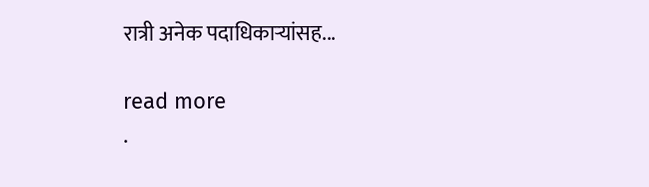रात्री अनेक पदाधिकाऱ्यांसह...

read more
.